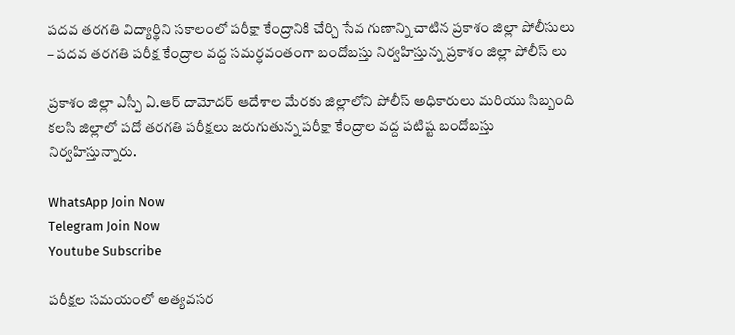పదవ తరగతి విద్యార్థిని సకాలంలో పరీక్షా కేంద్రానికి చేర్చి సేవ గుణాన్ని చాటిన ప్రకాశం జిల్లా పోలీసులు – పదవ తరగతి పరీక్ష కేంద్రాల వద్ద సమర్ధవంతంగా బందోబస్తు నిర్వహిస్తున్న ప్రకాశం జిల్లా పోలీస్ లు

ప్రకాశం జిల్లా ఎస్పీ ఏ.ఆర్ దామోదర్ ఆదేశాల మేరకు జిల్లాలోని పోలీస్ అధికారులు మరియు సిబ్బంది కలసి జిల్లాలో పదో తరగతి పరీక్షలు జరుగుతున్న పరీక్షా కేంద్రాల వద్ద పటిష్ట బందోబస్తు నిర్వహిస్తున్నారు.

WhatsApp Join Now
Telegram Join Now
Youtube Subscribe

పరీక్షల సమయంలో అత్యవసర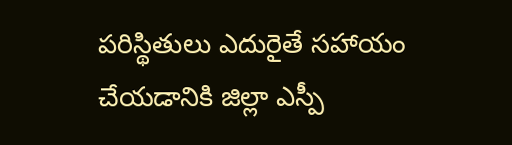పరిస్థితులు ఎదురైతే సహాయం చేయడానికి జిల్లా ఎస్పీ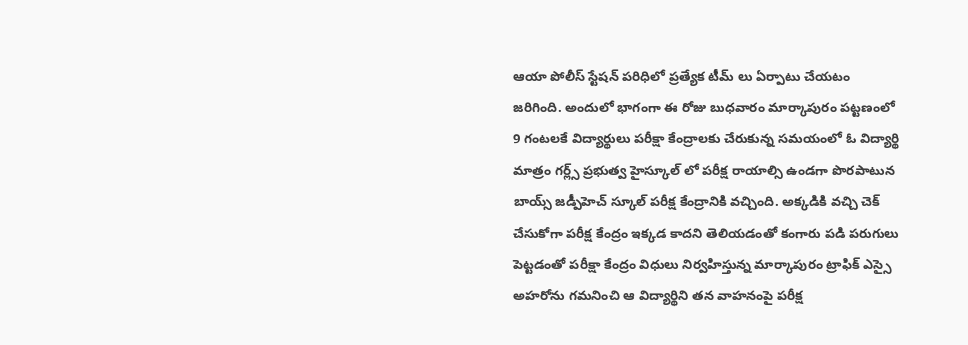ఆయా పోలీస్ స్టేషన్ పరిధిలో ప్రత్యేక టీమ్ లు ఏర్పాటు చేయటం జరిగింది. అందులో భాగంగా ఈ రోజు బుధవారం మార్కాపురం పట్టణంలో 9 గంటలకే విద్యార్థులు పరీక్షా కేంద్రాలకు చేరుకున్న సమయంలో ఓ విద్యార్థి మాత్రం గర్ల్స్ ప్రభుత్వ హైస్కూల్ లో పరీక్ష రాయాల్సి ఉండగా పొరపాటున బాయ్స్ జడ్పీహెచ్ స్కూల్ పరీక్ష కేంద్రానికి వచ్చింది. అక్కడికి వచ్చి చెక్ చేసుకోగా పరీక్ష కేంద్రం ఇక్కడ కాదని తెలియడంతో కంగారు పడి పరుగులు పెట్టడంతో పరీక్షా కేంద్రం విధులు నిర్వహిస్తున్న మార్కాపురం ట్రాఫిక్ ఎస్సై అహరోను గమనించి ఆ విద్యార్థిని తన వాహనంపై పరీక్ష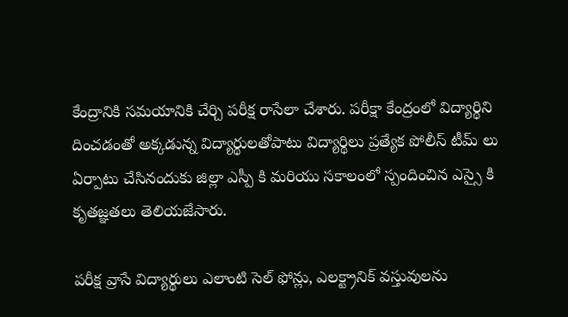కేంద్రానికి సమయానికి చేర్చి పరీక్ష రాసేలా చేశారు. పరీక్షా కేంద్రంలో విద్యార్థిని దించడంతో అక్కడున్న విద్యార్థులతోపాటు విద్యార్థిలు ప్రత్యేక పోలీస్ టీమ్ లు ఏర్పాటు చేసినందుకు జిల్లా ఎస్పీ కి మరియు సకాలంలో స్పందించిన ఎస్సై కి కృతజ్ఞతలు తెలియజేసారు.

పరీక్ష వ్రాసే విద్యార్థులు ఎలాంటి సెల్ ఫోన్లు, ఎలక్ట్రానిక్ వస్తువులను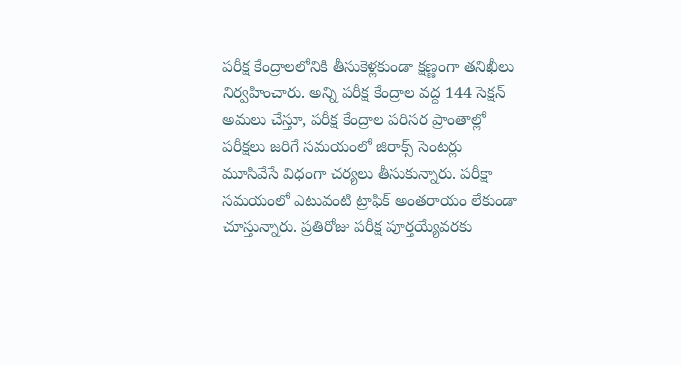పరీక్ష కేంద్రాలలోనికి తీసుకెళ్లకుండా క్షణ్ణంగా తనిఖీలు నిర్వహించారు. అన్ని పరీక్ష కేంద్రాల వద్ద 144 సెక్షన్‌ అమలు చేస్తూ, పరీక్ష కేంద్రాల పరిసర ప్రాంతాల్లో పరీక్షలు జరిగే సమయంలో జిరాక్స్ సెంటర్లు మూసివేసే విధంగా చర్యలు తీసుకున్నారు. పరీక్షా సమయంలో ఎటువంటి ట్రాఫిక్ అంతరాయం లేకుండా చూస్తున్నారు. ప్రతిరోజు పరీక్ష పూర్తయ్యేవరకు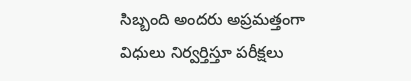సిబ్బంది అందరు అప్రమత్తంగా విధులు నిర్వర్తిస్తూ పరీక్షలు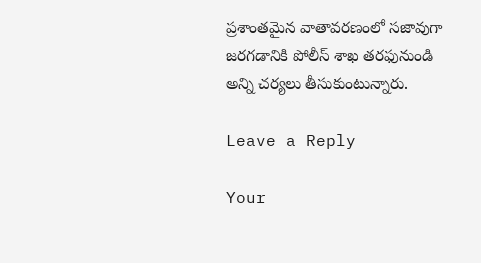ప్రశాంతమైన వాతావరణంలో సజావుగా జరగడానికి పోలీస్ శాఖ తరఫునుండి అన్ని చర్యలు తీసుకుంటున్నారు.

Leave a Reply

Your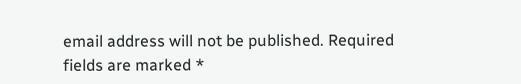email address will not be published. Required fields are marked *